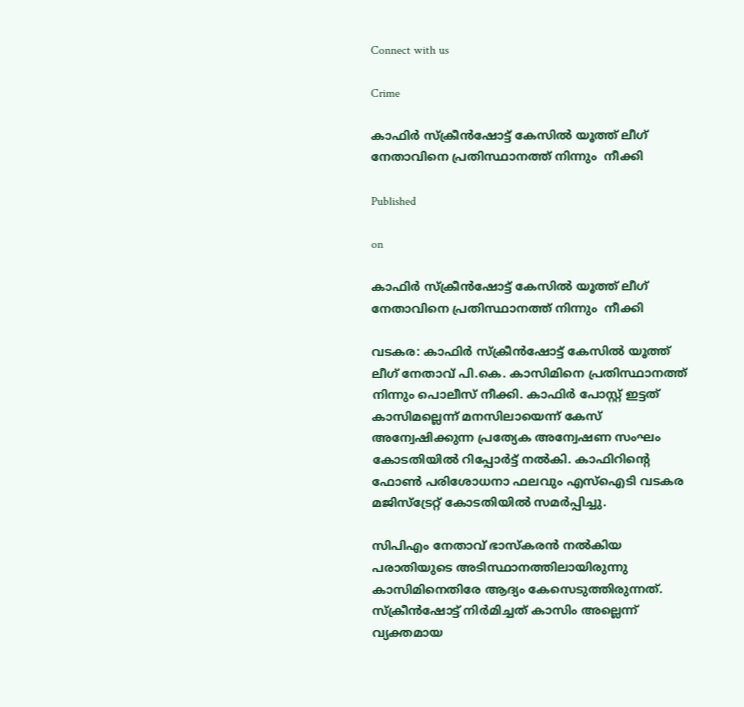Connect with us

Crime

കാഫിർ സ്ക്രീൻഷോട്ട് കേസിൽ യൂത്ത് ലീഗ് നേതാവിനെ പ്രതിസ്ഥാനത്ത് നിന്നും  നീക്കി

Published

on

കാഫിർ സ്ക്രീൻഷോട്ട് കേസിൽ യൂത്ത് ലീഗ് നേതാവിനെ പ്രതിസ്ഥാനത്ത് നിന്നും  നീക്കി

വടകര: കാഫിർ സ്ക്രീൻഷോട്ട് കേസിൽ യൂത്ത് ലീഗ് നേതാവ് പി.കെ. കാസിമിനെ പ്രതിസ്ഥാനത്ത് നിന്നും പൊലീസ് നീക്കി. കാഫിർ പോസ്റ്റ് ഇട്ടത് കാസിമല്ലെന്ന് മനസിലായെന്ന് കേസ് അന്വേഷിക്കുന്ന പ്രത‍്യേക അന്വേഷണ സംഘം കോടതിയിൽ റിപ്പോർട്ട് നൽകി. കാഫിറിന്‍റെ ഫോൺ പരിശോധനാ ഫലവും എസ്ഐടി വടകര മജിസ്ട്രേറ്റ് കോടതിയിൽ സമർപ്പിച്ചു.

സിപിഎം നേതാവ് ഭാസ്കരൻ നൽകിയ പരാതിയുടെ അടിസ്ഥാനത്തിലായിരുന്നു കാസിമിനെതിരേ ആദ‍്യം കേസെടുത്തിരുന്നത്. സ്ക്രീൻഷോട്ട് നിർമിച്ചത് കാസിം അല്ലെന്ന് വ‍്യക്തമായ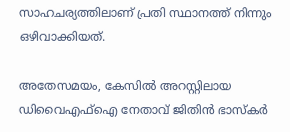സാഹചര‍്യത്തിലാണ് പ്രതി സ്ഥാനത്ത് നിന്നും ഒഴിവാക്കിയത്.

അതേസമയം, കേസിൽ അറസ്റ്റിലായ ഡിവൈഎഫ്ഐ നേതാവ് ജിതിൻ ഭാസ്കർ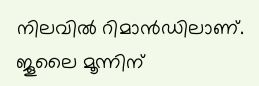നിലവിൽ റിമാൻഡിലാണ്. ജൂലൈ മൂന്നിന്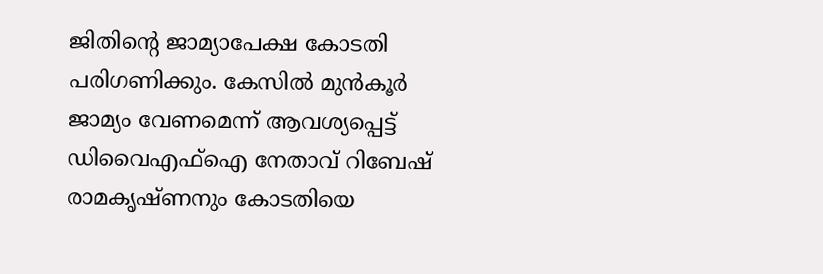ജിതിന്‍റെ ജാമ‍്യാപേക്ഷ കോടതി പരിഗണിക്കും. കേസിൽ മുൻകൂർ ജാമ‍്യം വേണമെന്ന് ആവശ‍്യപ്പെട്ട് ഡിവൈഎഫ്ഐ നേതാവ് റിബേഷ് രാമകൃഷ്ണനും കോടതിയെ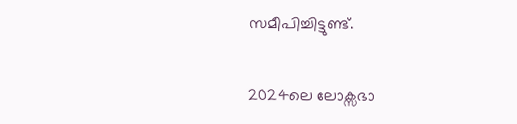സമീപിച്ചിട്ടുണ്ട്.

2024ലെ ലോക്സഭാ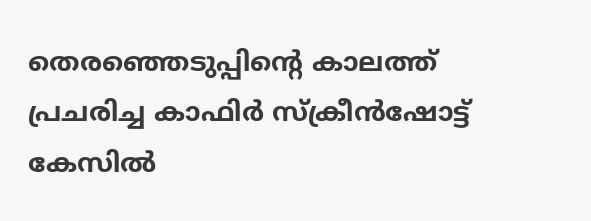തെരഞ്ഞെടുപ്പിന്‍റെ കാലത്ത് പ്രചരിച്ച കാഫിർ സ്ക്രീൻ‌ഷോട്ട് കേസിൽ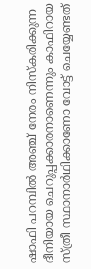ഷാഫി പറമ്പിൽ അഞ്ച് നേരം നിസ്കരിക്കുന്ന ദീനിയായ ചെറുപ്പക്കാരനാണെന്നും കാഫിറായ സ്ത്രീ സ്ഥാനാർഥിക്കാണോ വോട്ട് ചെയ്യേണ്ടത്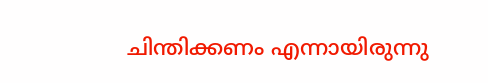ചിന്തിക്കണം എന്നായിരുന്നു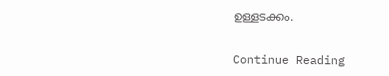ഉള്ളടക്കം.


Continue Reading